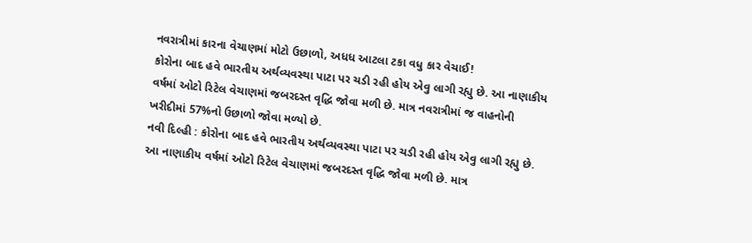નવરાત્રીમાં કારના વેચાણમાં મોટો ઉછાળો, અધધ આટલા ટકા વધુ કાર વેચાઈ!
કોરોના બાદ હવે ભારતીય અર્થવ્યવસ્થા પાટા પર ચડી રહી હોય એવુ લાગી રહ્યુ છે. આ નાણાકીય વર્ષમાં ઓટો રિટેલ વેચાણમાં જબરદસ્ત વૃદ્ધિ જોવા મળી છે. માત્ર નવરાત્રીમાં જ વાહનોની ખરીદીમાં 57%નો ઉછાળો જોવા મળ્યો છે.
નવી દિલ્હી : કોરોના બાદ હવે ભારતીય અર્થવ્યવસ્થા પાટા પર ચડી રહી હોય એવુ લાગી રહ્યુ છે. આ નાણાકીય વર્ષમાં ઓટો રિટેલ વેચાણમાં જબરદસ્ત વૃદ્ધિ જોવા મળી છે. માત્ર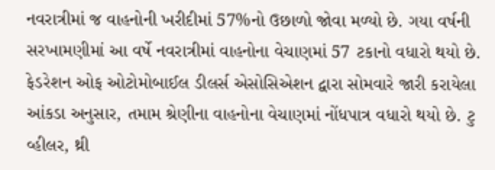નવરાત્રીમાં જ વાહનોની ખરીદીમાં 57%નો ઉછાળો જોવા મળ્યો છે. ગયા વર્ષની સરખામણીમાં આ વર્ષે નવરાત્રીમાં વાહનોના વેચાણમાં 57 ટકાનો વધારો થયો છે. ફેડરેશન ઓફ ઓટોમોબાઈલ ડીલર્સ એસોસિએશન દ્વારા સોમવારે જારી કરાયેલા આંકડા અનુસાર, તમામ શ્રેણીના વાહનોના વેચાણમાં નોંધપાત્ર વધારો થયો છે. ટુ વ્હીલર, થ્રી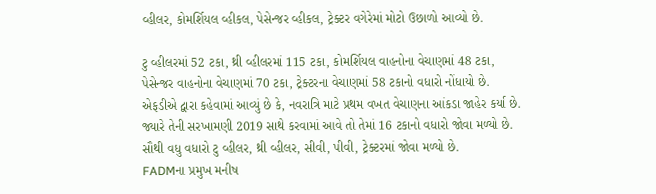વ્હીલર, કોમર્શિયલ વ્હીકલ, પેસેન્જર વ્હીકલ, ટ્રેક્ટર વગેરેમાં મોટો ઉછાળો આવ્યો છે.

ટુ વ્હીલરમાં 52 ટકા, થ્રી વ્હીલરમાં 115 ટકા, કોમર્શિયલ વાહનોના વેચાણમાં 48 ટકા, પેસેન્જર વાહનોના વેચાણમાં 70 ટકા, ટ્રેક્ટરના વેચાણમાં 58 ટકાનો વધારો નોંધાયો છે. એફડીએ દ્વારા કહેવામાં આવ્યું છે કે, નવરાત્રિ માટે પ્રથમ વખત વેચાણના આંકડા જાહેર કર્યા છે. જ્યારે તેની સરખામણી 2019 સાથે કરવામાં આવે તો તેમાં 16 ટકાનો વધારો જોવા મળ્યો છે. સૌથી વધુ વધારો ટુ વ્હીલર, થ્રી વ્હીલર, સીવી, પીવી, ટ્રેક્ટરમાં જોવા મળ્યો છે.
FADMના પ્રમુખ મનીષ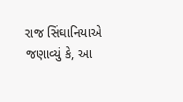રાજ સિંઘાનિયાએ જણાવ્યું કે, આ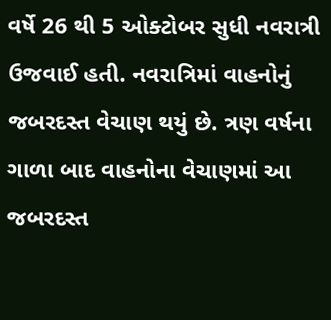વર્ષે 26 થી 5 ઓક્ટોબર સુધી નવરાત્રી ઉજવાઈ હતી. નવરાત્રિમાં વાહનોનું જબરદસ્ત વેચાણ થયું છે. ત્રણ વર્ષના ગાળા બાદ વાહનોના વેચાણમાં આ જબરદસ્ત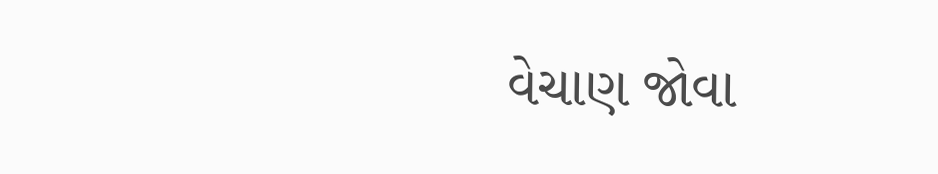વેચાણ જોવા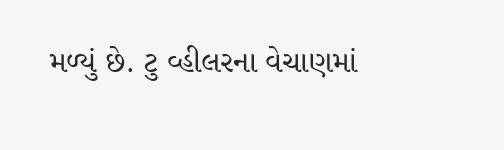મળ્યું છે. ટુ વ્હીલરના વેચાણમાં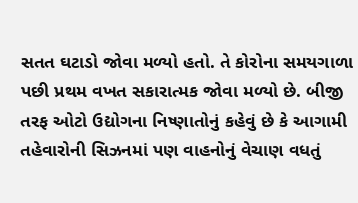સતત ઘટાડો જોવા મળ્યો હતો. તે કોરોના સમયગાળા પછી પ્રથમ વખત સકારાત્મક જોવા મળ્યો છે. બીજી તરફ ઓટો ઉદ્યોગના નિષ્ણાતોનું કહેવું છે કે આગામી તહેવારોની સિઝનમાં પણ વાહનોનું વેચાણ વધતું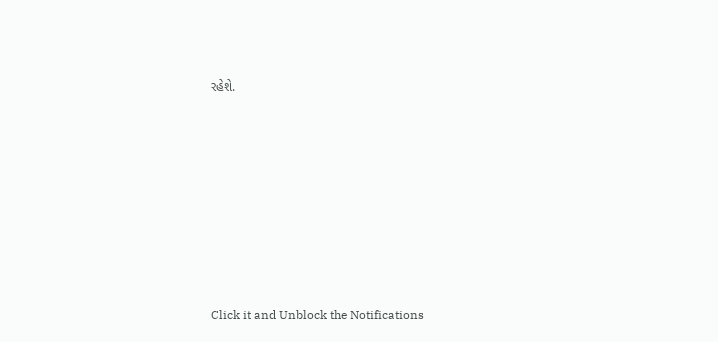રહેશે.












Click it and Unblock the Notifications